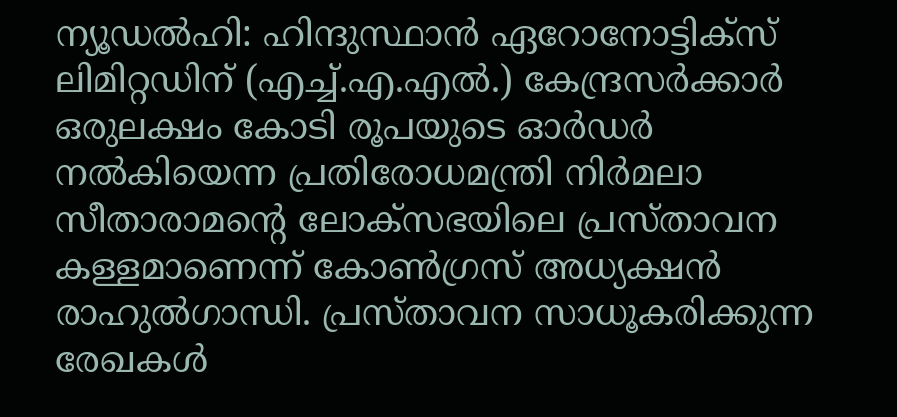ന്യൂഡൽഹി: ഹിന്ദുസ്ഥാൻ ഏറോനോട്ടിക്സ് ലിമിറ്റഡിന് (എച്ച്.എ.എൽ.) കേന്ദ്രസർക്കാർ ഒരുലക്ഷം കോടി രൂപയുടെ ഓർഡർ നൽകിയെന്ന പ്രതിരോധമന്ത്രി നിർമലാ സീതാരാമന്റെ ലോക്സഭയിലെ പ്രസ്താവന കള്ളമാണെന്ന് കോൺഗ്രസ് അധ്യക്ഷൻ രാഹുൽഗാന്ധി. പ്രസ്താവന സാധൂകരിക്കുന്ന രേഖകൾ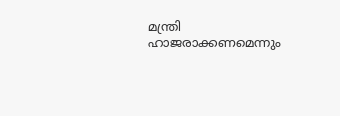മന്ത്രി ഹാജരാക്കണമെന്നും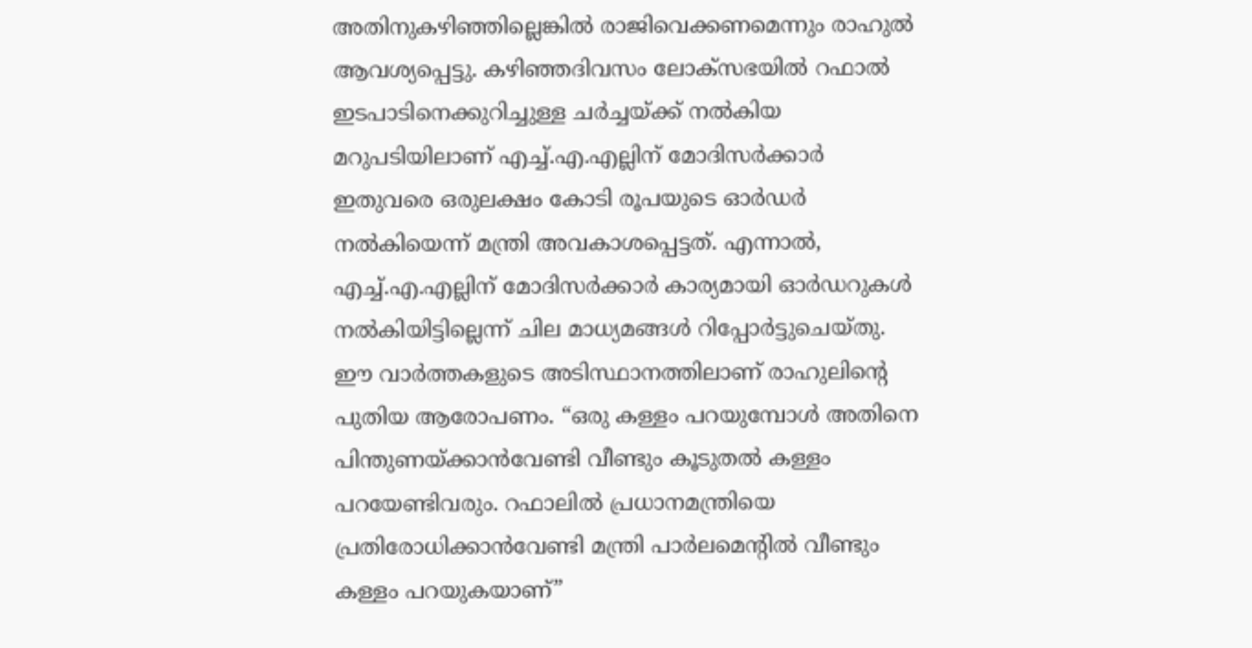അതിനുകഴിഞ്ഞില്ലെങ്കിൽ രാജിവെക്കണമെന്നും രാഹുൽ ആവശ്യപ്പെട്ടു. കഴിഞ്ഞദിവസം ലോക്സഭയിൽ റഫാൽ ഇടപാടിനെക്കുറിച്ചുള്ള ചർച്ചയ്ക്ക് നൽകിയ മറുപടിയിലാണ് എച്ച്.എ.എല്ലിന് മോദിസർക്കാർ ഇതുവരെ ഒരുലക്ഷം കോടി രൂപയുടെ ഓർഡർ നൽകിയെന്ന് മന്ത്രി അവകാശപ്പെട്ടത്. എന്നാൽ, എച്ച്.എ.എല്ലിന് മോദിസർക്കാർ കാര്യമായി ഓർഡറുകൾ നൽകിയിട്ടില്ലെന്ന് ചില മാധ്യമങ്ങൾ റിപ്പോർട്ടുചെയ്തു. ഈ വാർത്തകളുടെ അടിസ്ഥാനത്തിലാണ് രാഹുലിന്റെ പുതിയ ആരോപണം. “ഒരു കള്ളം പറയുമ്പോൾ അതിനെ പിന്തുണയ്ക്കാൻവേണ്ടി വീണ്ടും കൂടുതൽ കള്ളം പറയേണ്ടിവരും. റഫാലിൽ പ്രധാനമന്ത്രിയെ പ്രതിരോധിക്കാൻവേണ്ടി മന്ത്രി പാർലമെന്റിൽ വീണ്ടും കള്ളം പറയുകയാണ്”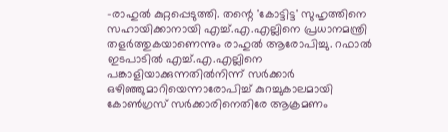-രാഹുൽ കുറ്റപ്പെടുത്തി. തന്റെ 'കോട്ടിട്ട' സുഹൃത്തിനെ സഹായിക്കാനായി എച്ച്.എ.എല്ലിനെ പ്രധാനമന്ത്രി തളർത്തുകയാണെന്നും രാഹുൽ ആരോപിച്ചു. റഫാൽ ഇടപാടിൽ എച്ച്.എ.എല്ലിനെ പങ്കാളിയാക്കുന്നതിൽനിന്ന് സർക്കാർ ഒഴിഞ്ഞുമാറിയെന്നാരോപിച്ച് കുറച്ചുകാലമായി കോൺഗ്രസ് സർക്കാരിനെതിരേ ആക്രമണം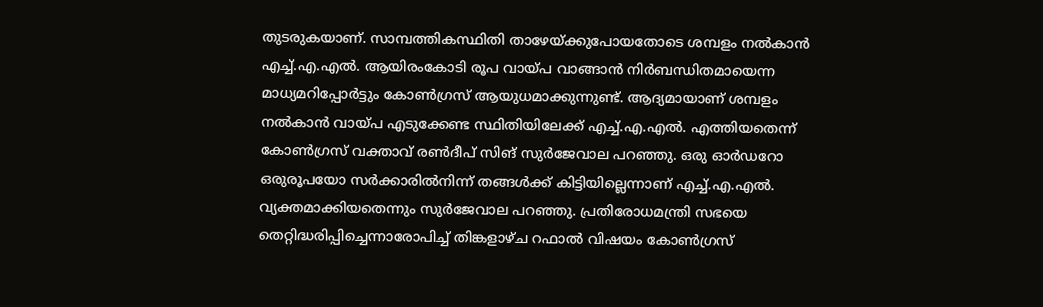തുടരുകയാണ്. സാമ്പത്തികസ്ഥിതി താഴേയ്ക്കുപോയതോടെ ശമ്പളം നൽകാൻ എച്ച്.എ.എൽ. ആയിരംകോടി രൂപ വായ്പ വാങ്ങാൻ നിർബന്ധിതമായെന്ന മാധ്യമറിപ്പോർട്ടും കോൺഗ്രസ് ആയുധമാക്കുന്നുണ്ട്. ആദ്യമായാണ് ശമ്പളം നൽകാൻ വായ്പ എടുക്കേണ്ട സ്ഥിതിയിലേക്ക് എച്ച്.എ.എൽ. എത്തിയതെന്ന് കോൺഗ്രസ് വക്താവ് രൺദീപ് സിങ് സുർജേവാല പറഞ്ഞു. ഒരു ഓർഡറോ ഒരുരൂപയോ സർക്കാരിൽനിന്ന് തങ്ങൾക്ക് കിട്ടിയില്ലെന്നാണ് എച്ച്.എ.എൽ. വ്യക്തമാക്കിയതെന്നും സുർജേവാല പറഞ്ഞു. പ്രതിരോധമന്ത്രി സഭയെ തെറ്റിദ്ധരിപ്പിച്ചെന്നാരോപിച്ച് തിങ്കളാഴ്ച റഫാൽ വിഷയം കോൺഗ്രസ്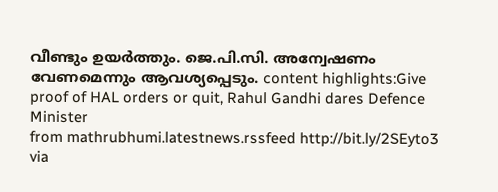വീണ്ടും ഉയർത്തും. ജെ.പി.സി. അന്വേഷണം വേണമെന്നും ആവശ്യപ്പെടും. content highlights:Give proof of HAL orders or quit, Rahul Gandhi dares Defence Minister
from mathrubhumi.latestnews.rssfeed http://bit.ly/2SEyto3
via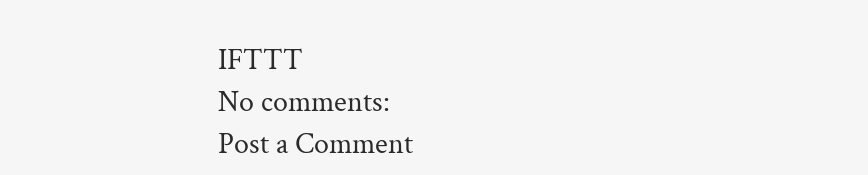IFTTT
No comments:
Post a Comment